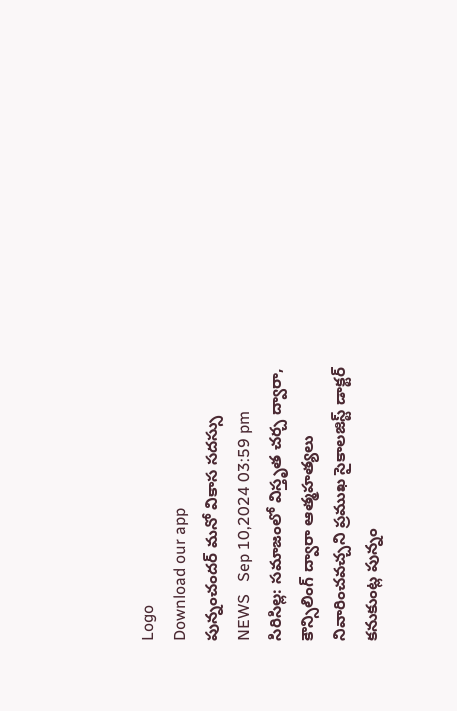Logo
Download our app
పున్నంచందర్ మనో వికాస సదస్సు
NEWS   Sep 10,2024 03:59 pm
సిరిసిల్ల: సమాజంలో విస్తృత చర్చ ద్వారా, కౌన్సిలింగ్ ద్వారా ఆత్మహత్యలు నివారించవచ్చని ప్రముఖ సైకాలజిస్ట్ డాక్టర్ కనుకుంట్ల పున్నం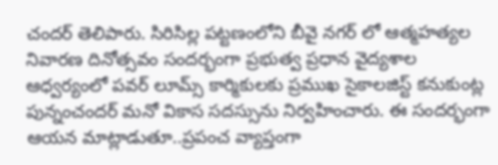చందర్ తెలిపారు. సిరిసిల్ల పట్టణంలోని బీవై నగర్ లో ఆత్మహత్యల నివారణ దినోత్సవం సందర్భంగా ప్రభుత్వ ప్రధాన వైద్యశాల ఆధ్వర్యంలో పవర్ లూమ్స్ కార్మికులకు ప్రముఖ సైకాలజిస్ట్ కనుకుంట్ల పున్నంచందర్ మనో వికాస సదస్సును నిర్వహించారు. ఈ సందర్భంగా ఆయన మాట్లాడుతూ..ప్రపంచ వ్యాప్తంగా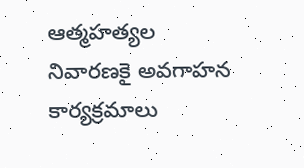ఆత్మహత్యల నివారణకై అవగాహన కార్యక్రమాలు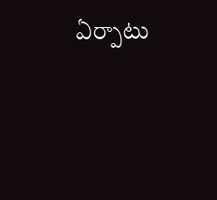ఏర్పాటు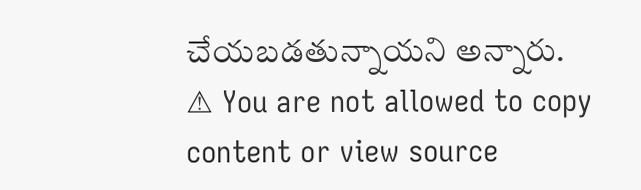చేయబడతున్నాయని అన్నారు.
⚠ You are not allowed to copy content or view source